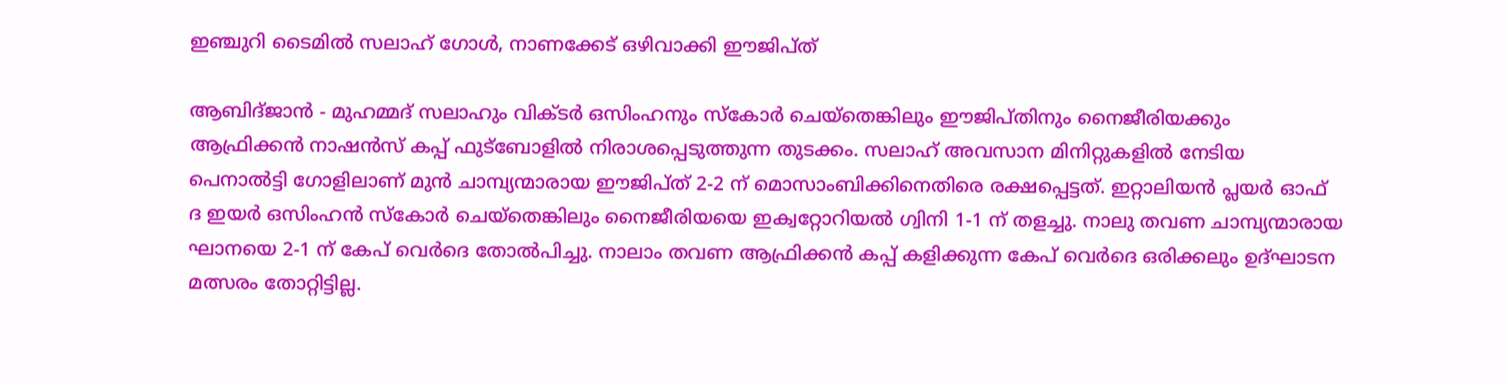ഇഞ്ചുറി ടൈമില്‍ സലാഹ് ഗോള്‍, നാണക്കേട് ഒഴിവാക്കി ഈജിപ്ത്

ആബിദ്ജാന്‍ - മുഹമ്മദ് സലാഹും വിക്ടര്‍ ഒസിംഹനും സ്‌കോര്‍ ചെയ്‌തെങ്കിലും ഈജിപ്തിനും നൈജീരിയക്കും ആഫ്രിക്കന്‍ നാഷന്‍സ് കപ്പ് ഫുട്‌ബോളില്‍ നിരാശപ്പെടുത്തുന്ന തുടക്കം. സലാഹ് അവസാന മിനിറ്റുകളില്‍ നേടിയ പെനാല്‍ട്ടി ഗോളിലാണ് മുന്‍ ചാമ്പ്യന്മാരായ ഈജിപ്ത് 2-2 ന് മൊസാംബിക്കിനെതിരെ രക്ഷപ്പെട്ടത്. ഇറ്റാലിയന്‍ പ്ലയര്‍ ഓഫ് ദ ഇയര്‍ ഒസിംഹന്‍ സ്‌കോര്‍ ചെയ്‌തെങ്കിലും നൈജീരിയയെ ഇക്വറ്റോറിയല്‍ ഗ്വിനി 1-1 ന് തളച്ചു. നാലു തവണ ചാമ്പ്യന്മാരായ ഘാനയെ 2-1 ന് കേപ് വെര്‍ദെ തോല്‍പിച്ചു. നാലാം തവണ ആഫ്രിക്കന്‍ കപ്പ് കളിക്കുന്ന കേപ് വെര്‍ദെ ഒരിക്കലും ഉദ്ഘാടന മത്സരം തോറ്റിട്ടില്ല.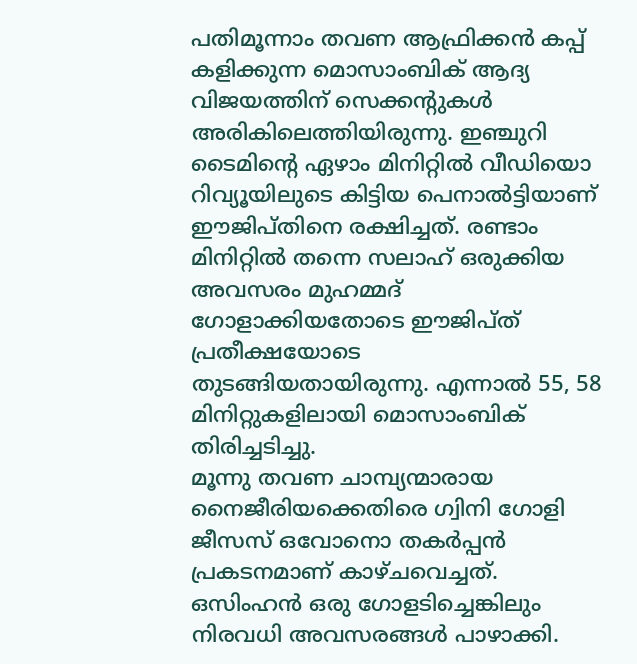പതിമൂന്നാം തവണ ആഫ്രിക്കന്‍ കപ്പ് കളിക്കുന്ന മൊസാംബിക് ആദ്യ വിജയത്തിന് സെക്കന്റുകള്‍ അരികിലെത്തിയിരുന്നു. ഇഞ്ചുറി ടൈമിന്റെ ഏഴാം മിനിറ്റില്‍ വീഡിയൊ റിവ്യൂയിലുടെ കിട്ടിയ പെനാല്‍ട്ടിയാണ് ഈജിപ്തിനെ രക്ഷിച്ചത്. രണ്ടാം മിനിറ്റില്‍ തന്നെ സലാഹ് ഒരുക്കിയ അവസരം മുഹമ്മദ് ഗോളാക്കിയതോടെ ഈജിപ്ത് പ്രതീക്ഷയോടെ തുടങ്ങിയതായിരുന്നു. എന്നാല്‍ 55, 58 മിനിറ്റുകളിലായി മൊസാംബിക് തിരിച്ചടിച്ചു.
മൂന്നു തവണ ചാമ്പ്യന്മാരായ നൈജീരിയക്കെതിരെ ഗ്വിനി ഗോളി ജീസസ് ഒവോനൊ തകര്‍പ്പന്‍ പ്രകടനമാണ് കാഴ്ചവെച്ചത്. ഒസിംഹന്‍ ഒരു ഗോളടിച്ചെങ്കിലും നിരവധി അവസരങ്ങള്‍ പാഴാക്കി.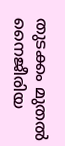തുടക്കം മുതല്‍ നൈജീരിയ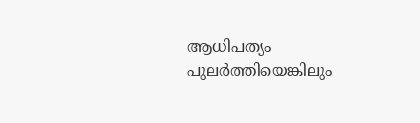ആധിപത്യം പുലര്‍ത്തിയെങ്കിലും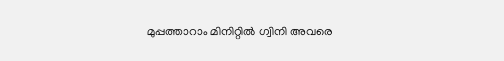മുപ്പത്താറാം മിനിറ്റില്‍ ഗ്വിനി അവരെ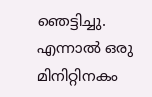ഞെട്ടിച്ചു. എന്നാല്‍ ഒരു മിനിറ്റിനകം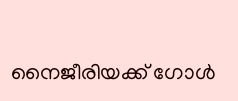നൈജീരിയക്ക് ഗോള്‍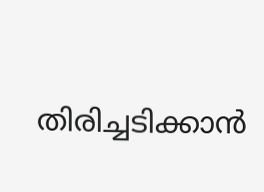തിരിച്ചടിക്കാന്‍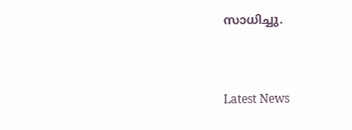സാധിച്ചു.


Latest News